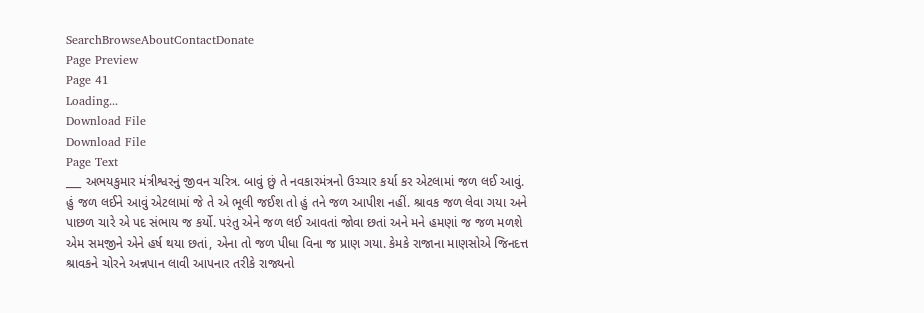SearchBrowseAboutContactDonate
Page Preview
Page 41
Loading...
Download File
Download File
Page Text
___ અભયકુમાર મંત્રીશ્વરનું જીવન ચરિત્ર. બાવું છું તે નવકારમંત્રનો ઉચ્ચાર કર્યા કર એટલામાં જળ લઈ આવું. હું જળ લઈને આવું એટલામાં જે તે એ ભૂલી જઈશ તો હું તને જળ આપીશ નહીં. શ્રાવક જળ લેવા ગયા અને પાછળ ચારે એ પદ સંભાય જ કર્યો. પરંતુ એને જળ લઈ આવતાં જોવા છતાં અને મને હમણાં જ જળ મળશે એમ સમજીને એને હર્ષ થયા છતાં, એના તો જળ પીધા વિના જ પ્રાણ ગયા. કેમકે રાજાના માણસોએ જિનદત્ત શ્રાવકને ચોરને અન્નપાન લાવી આપનાર તરીકે રાજ્યનો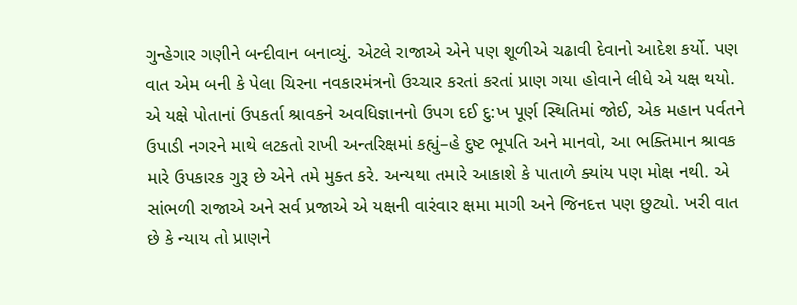ગુન્હેગાર ગણીને બન્દીવાન બનાવ્યું. એટલે રાજાએ એને પણ શૂળીએ ચઢાવી દેવાનો આદેશ કર્યો. પણ વાત એમ બની કે પેલા ચિરના નવકારમંત્રનો ઉચ્ચાર કરતાં કરતાં પ્રાણ ગયા હોવાને લીધે એ યક્ષ થયો. એ યક્ષે પોતાનાં ઉપકર્તા શ્રાવકને અવધિજ્ઞાનનો ઉપગ દઈ દુ:ખ પૂર્ણ સ્થિતિમાં જોઈ, એક મહાન પર્વતને ઉપાડી નગરને માથે લટકતો રાખી અન્તરિક્ષમાં કહ્યું–હે દુષ્ટ ભૂપતિ અને માનવો, આ ભક્તિમાન શ્રાવક મારે ઉપકારક ગુરૂ છે એને તમે મુક્ત કરે. અન્યથા તમારે આકાશે કે પાતાળે ક્યાંય પણ મોક્ષ નથી. એ સાંભળી રાજાએ અને સર્વ પ્રજાએ એ યક્ષની વારંવાર ક્ષમા માગી અને જિનદત્ત પણ છુટ્યો. ખરી વાત છે કે ન્યાય તો પ્રાણને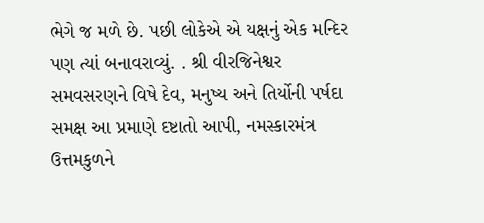ભેગે જ મળે છે. પછી લોકેએ એ યક્ષનું એક મન્દિર પણ ત્યાં બનાવરાવ્યું. . શ્રી વીરજિનેશ્વર સમવસરણને વિષે દેવ, મનુષ્ય અને તિર્યોની પર્ષદા સમક્ષ આ પ્રમાણે દષ્ટાતો આપી, નમસ્કારમંત્ર ઉત્તમકુળને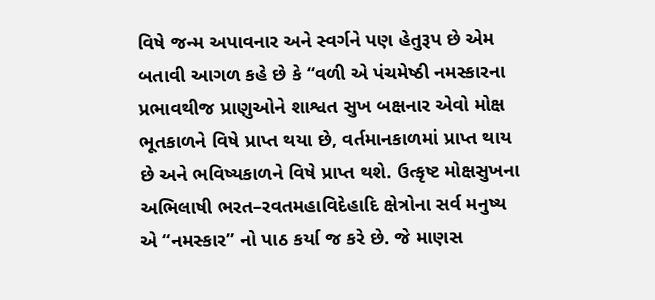વિષે જન્મ અપાવનાર અને સ્વર્ગને પણ હેતુરૂપ છે એમ બતાવી આગળ કહે છે કે “વળી એ પંચમેષ્ઠી નમસ્કારના પ્રભાવથીજ પ્રાણુઓને શાશ્વત સુખ બક્ષનાર એવો મોક્ષ ભૂતકાળને વિષે પ્રાપ્ત થયા છે, વર્તમાનકાળમાં પ્રાપ્ત થાય છે અને ભવિષ્યકાળને વિષે પ્રાપ્ત થશે. ઉત્કૃષ્ટ મોક્ષસુખના અભિલાષી ભરત–રવતમહાવિદેહાદિ ક્ષેત્રોના સર્વ મનુષ્ય એ “નમસ્કાર” નો પાઠ કર્યા જ કરે છે. જે માણસ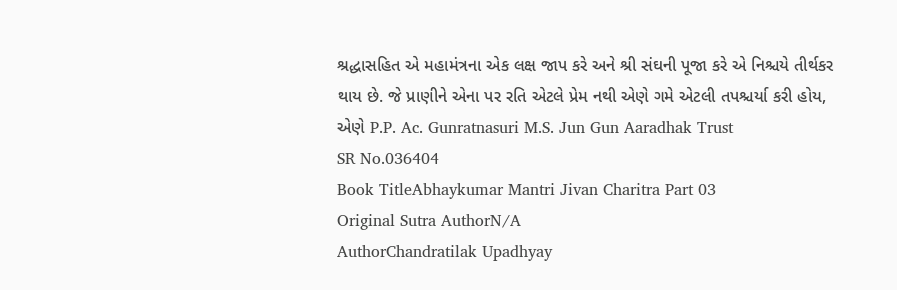શ્રદ્ધાસહિત એ મહામંત્રના એક લક્ષ જાપ કરે અને શ્રી સંઘની પૂજા કરે એ નિશ્ચયે તીર્થકર થાય છે. જે પ્રાણીને એના પર રતિ એટલે પ્રેમ નથી એણે ગમે એટલી તપશ્ચર્યા કરી હોય, એણે P.P. Ac. Gunratnasuri M.S. Jun Gun Aaradhak Trust
SR No.036404
Book TitleAbhaykumar Mantri Jivan Charitra Part 03
Original Sutra AuthorN/A
AuthorChandratilak Upadhyay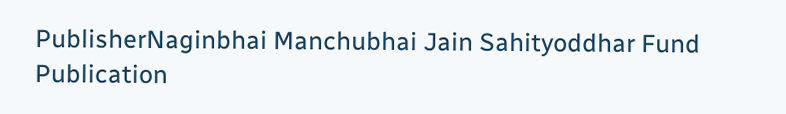PublisherNaginbhai Manchubhai Jain Sahityoddhar Fund
Publication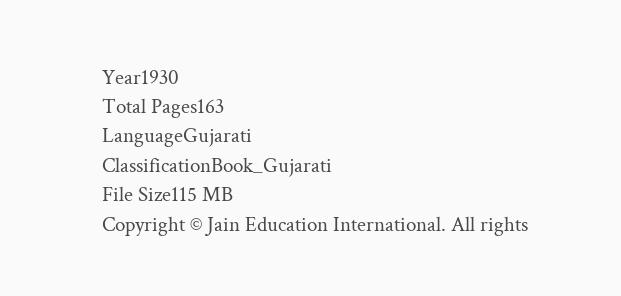Year1930
Total Pages163
LanguageGujarati
ClassificationBook_Gujarati
File Size115 MB
Copyright © Jain Education International. All rights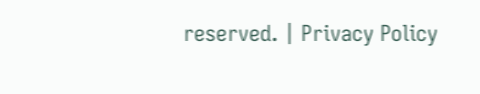reserved. | Privacy Policy